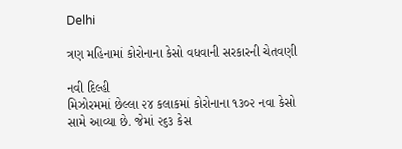Delhi

ત્રણ મહિનામાં કોરોનાના કેસો વધવાની સરકારની ચેતવણી

નવી દિલ્હી
મિઝોરમમાં છેલ્લા ૨૪ કલાકમાં કોરોનાના ૧૩૦૨ નવા કેસો સામે આવ્યા છે. જેમાં ૨૬૩ કેસ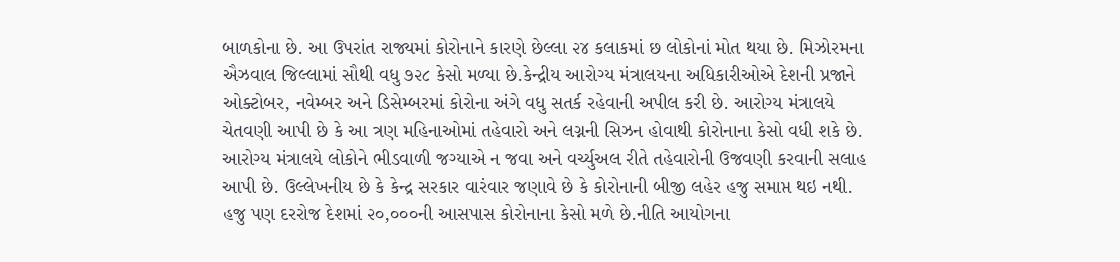બાળકોના છે. આ ઉપરાંત રાજ્યમાં કોરોનાને કારણે છેલ્લા ૨૪ કલાકમાં છ લોકોનાં મોત થયા છે. મિઝોરમના ઐઝવાલ જિલ્લામાં સૌથી વધુ ૭૨૮ કેસો મળ્યા છે.કેન્દ્રીય આરોગ્ય મંત્રાલયના અધિકારીઓએ દેશની પ્રજાને ઓક્ટોબર, નવેમ્બર અને ડિસેમ્બરમાં કોરોના અંગે વધુ સતર્ક રહેવાની અપીલ કરી છે. આરોગ્ય મંત્રાલયે ચેતવણી આપી છે કે આ ત્રણ મહિનાઓમાં તહેવારો અને લગ્નની સિઝન હોવાથી કોરોનાના કેસો વધી શકે છે. આરોગ્ય મંત્રાલયે લોકોને ભીડવાળી જગ્યાએ ન જવા અને વર્ચ્યુઅલ રીતે તહેવારોની ઉજવણી કરવાની સલાહ આપી છે. ઉલ્લેખનીય છે કે કેન્દ્ર સરકાર વારંવાર જણાવે છે કે કોરોનાની બીજી લહેર હજુ સમાપ્ત થઇ નથી. હજુ પણ દરરોજ દેશમાં ૨૦,૦૦૦ની આસપાસ કોરોનાના કેસો મળે છે.નીતિ આયોગના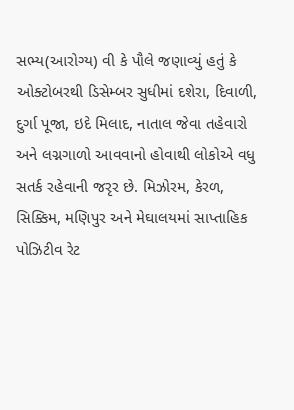સભ્ય(આરોગ્ય) વી કે પૌલે જણાવ્યું હતું કે ઓક્ટોબરથી ડિસેમ્બર સુધીમાં દશેરા, દિવાળી, દુર્ગા પૂજા, ઇદે મિલાદ, નાતાલ જેવા તહેવારો અને લગ્નગાળો આવવાનો હોવાથી લોકોએ વધુ સતર્ક રહેવાની જરૃર છે. મિઝોરમ, કેરળ, સિક્કિમ, મણિપુર અને મેઘાલયમાં સાપ્તાહિક પોઝિટીવ રેટ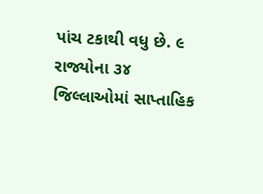પાંચ ટકાથી વધુ છે. ૯ રાજ્યોના ૩૪ જિલ્લાઓમાં સાપ્તાહિક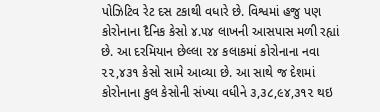પોઝિટિવ રેટ દસ ટકાથી વધારે છે. વિશ્વમાં હજુ પણ કોરોનાના દૈનિક કેસો ૪.૫૪ લાખની આસપાસ મળી રહ્યાં છે. આ દરમિયાન છેલ્લા ૨૪ કલાકમાં કોરોનાના નવા ૨૨,૪૩૧ કેસો સામે આવ્યા છે. આ સાથે જ દેશમાં કોરોનાના કુલ કેસોની સંખ્યા વધીને ૩,૩૮,૯૪,૩૧૨ થઇ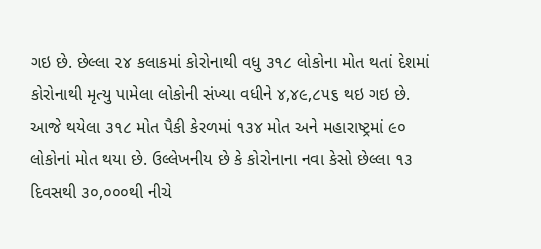ગઇ છે. છેલ્લા ૨૪ કલાકમાં કોરોનાથી વધુ ૩૧૮ લોકોના મોત થતાં દેશમાં કોરોનાથી મૃત્યુ પામેલા લોકોની સંખ્યા વધીને ૪,૪૯,૮૫૬ થઇ ગઇ છે. આજે થયેલા ૩૧૮ મોત પૈકી કેરળમાં ૧૩૪ મોત અને મહારાષ્ટ્રમાં ૯૦ લોકોનાં મોત થયા છે. ઉલ્લેખનીય છે કે કોરોનાના નવા કેસો છેલ્લા ૧૩ દિવસથી ૩૦,૦૦૦થી નીચે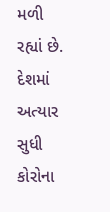મળી રહ્યાં છે. દેશમાં અત્યાર સુધી કોરોના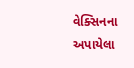વેક્સિનના અપાયેલા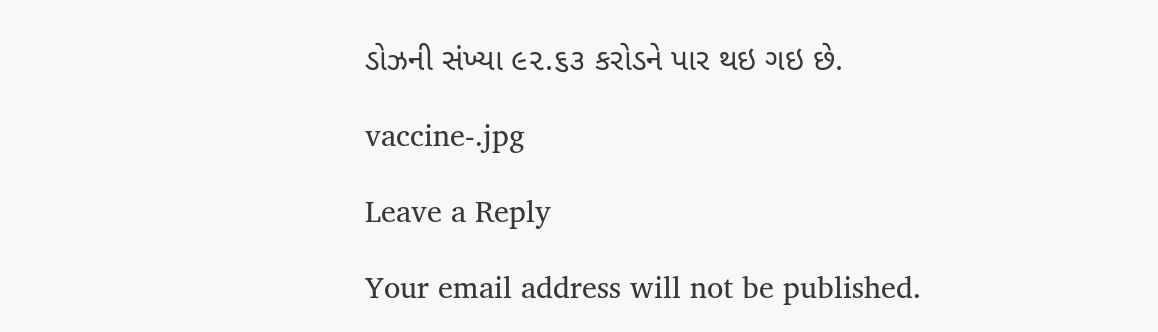ડોઝની સંખ્યા ૯૨.૬૩ કરોડને પાર થઇ ગઇ છે.

vaccine-.jpg

Leave a Reply

Your email address will not be published.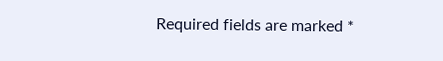Required fields are marked *